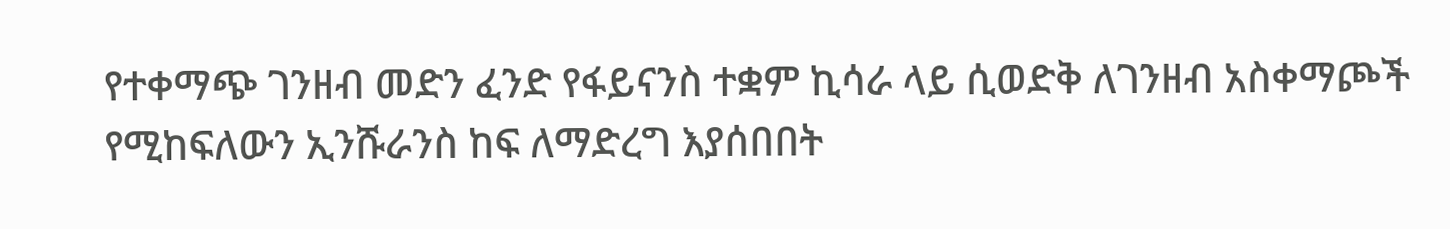የተቀማጭ ገንዘብ መድን ፈንድ የፋይናንስ ተቋም ኪሳራ ላይ ሲወድቅ ለገንዘብ አስቀማጮች የሚከፍለውን ኢንሹራንስ ከፍ ለማድረግ እያሰበበት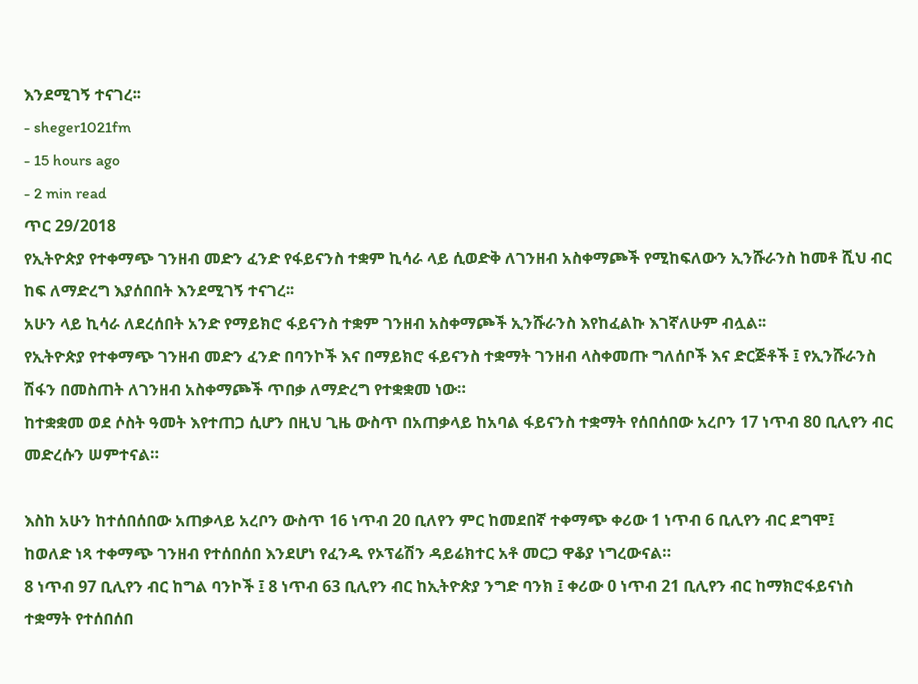እንደሚገኝ ተናገረ፡፡
- sheger1021fm
- 15 hours ago
- 2 min read
ጥር 29/2018
የኢትዮጵያ የተቀማጭ ገንዘብ መድን ፈንድ የፋይናንስ ተቋም ኪሳራ ላይ ሲወድቅ ለገንዘብ አስቀማጮች የሚከፍለውን ኢንሹራንስ ከመቶ ሺህ ብር ከፍ ለማድረግ እያሰበበት እንደሚገኝ ተናገረ፡፡
አሁን ላይ ኪሳራ ለደረሰበት አንድ የማይክሮ ፋይናንስ ተቋም ገንዘብ አስቀማጮች ኢንሹራንስ እየከፈልኩ እገኛለሁም ብሏል፡፡
የኢትዮጵያ የተቀማጭ ገንዘብ መድን ፈንድ በባንኮች እና በማይክሮ ፋይናንስ ተቋማት ገንዘብ ላስቀመጡ ግለሰቦች እና ድርጅቶች ፤ የኢንሹራንስ ሽፋን በመስጠት ለገንዘብ አስቀማጮች ጥበቃ ለማድረግ የተቋቋመ ነው።
ከተቋቋመ ወደ ሶስት ዓመት እየተጠጋ ሲሆን በዚህ ጊዜ ውስጥ በአጠቃላይ ከአባል ፋይናንስ ተቋማት የሰበሰበው አረቦን 17 ነጥብ 80 ቢሊየን ብር መድረሱን ሠምተናል።

እስከ አሁን ከተሰበሰበው አጠቃላይ አረቦን ውስጥ 16 ነጥብ 20 ቢለየን ምር ከመደበኛ ተቀማጭ ቀሪው 1 ነጥብ 6 ቢሊየን ብር ደግሞ፤
ከወለድ ነጻ ተቀማጭ ገንዘብ የተሰበሰበ እንደሆነ የፈንዱ የኦፕሬሽን ዳይሬክተር አቶ መርጋ ዋቆያ ነግረውናል።
8 ነጥብ 97 ቢሊየን ብር ከግል ባንኮች ፤ 8 ነጥብ 63 ቢሊየን ብር ከኢትዮጵያ ንግድ ባንክ ፤ ቀሪው 0 ነጥብ 21 ቢሊየን ብር ከማክሮፋይናነስ ተቋማት የተሰበሰበ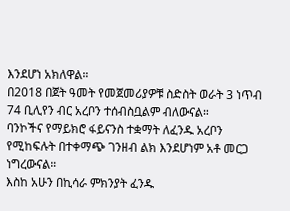እንደሆነ አክለዋል።
በ2018 በጀት ዓመት የመጀመሪያዎቹ ስድስት ወራት 3 ነጥብ 74 ቢሊየን ብር አረቦን ተሰብስቧልም ብለውናል።
ባንኮችና የማይክሮ ፋይናንስ ተቋማት ለፈንዱ አረቦን የሚከፍሉት በተቀማጭ ገንዘብ ልክ እንደሆነም አቶ መርጋ ነግረውናል።
እስከ አሁን በኪሳራ ምክንያት ፈንዱ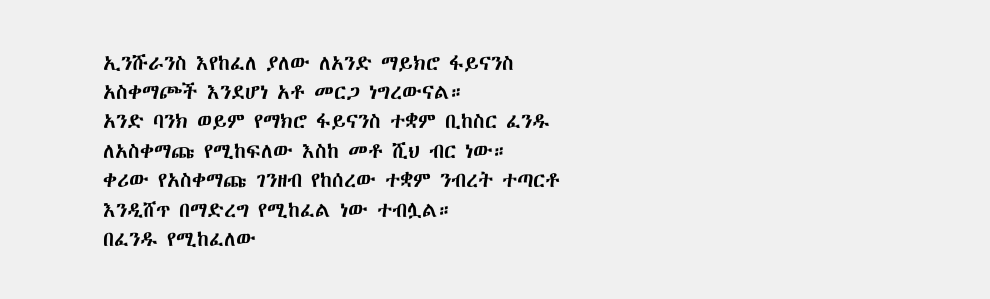ኢንሹራንስ እየከፈለ ያለው ለአንድ ማይክሮ ፋይናንስ አስቀማጮች እንደሆነ አቶ መርጋ ነግረውናል።
አንድ ባንክ ወይም የማክሮ ፋይናንስ ተቋም ቢከስር ፈንዱ ለአስቀማጩ የሚከፍለው እስከ መቶ ሺህ ብር ነው።
ቀሪው የአስቀማጩ ገንዘብ የከሰረው ተቋም ንብረት ተጣርቶ እንዲሸጥ በማድረግ የሚከፈል ነው ተብሏል።
በፈንዱ የሚከፈለው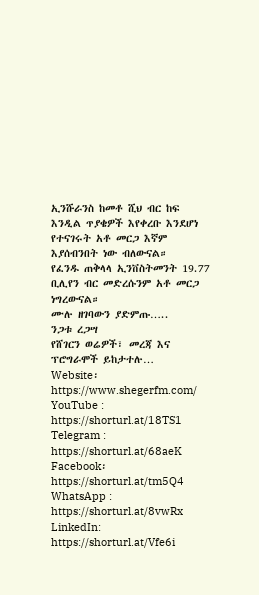ኢንሹራንስ ከመቶ ሺህ ብር ከፍ እንዲል ጥያቄዎች እየቀረቡ እንደሆነ የተናገሩት አቶ መርጋ እኛም እያሰብንበት ነው ብለውናል።
የፈንዱ ጠቅላላ ኢንቨስትመንት 19.77 ቢሊየን ብር መድረሱንም አቶ መርጋ ነግረውናል።
ሙሉ ዘገባውን ያድምጡ…..
ንጋቱ ረጋሣ
የሸገርን ወሬዎች፣ መረጃ እና ፕሮግራሞች ይከታተሉ…
Website፡ https://www.shegerfm.com/
YouTube : https://shorturl.at/18TS1
Telegram : https://shorturl.at/68aeK
Facebook፡ https://shorturl.at/tm5Q4
WhatsApp : https://shorturl.at/8vwRx
LinkedIn: https://shorturl.at/Vfe6i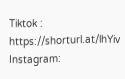Tiktok : https://shorturl.at/lhYiv
Instagram: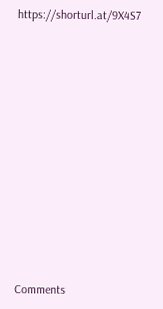https://shorturl.at/9X4S7












Comments